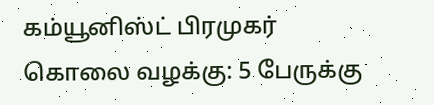கம்யூனிஸ்ட் பிரமுகர் கொலை வழக்கு: 5 பேருக்கு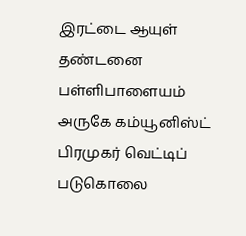இரட்டை ஆயுள் தண்டனை
பள்ளிபாளையம் அருகே கம்யூனிஸ்ட் பிரமுகர் வெட்டிப் படுகொலை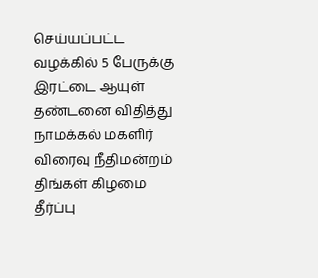செய்யப்பட்ட வழக்கில் 5 பேருக்கு இரட்டை ஆயுள் தண்டனை விதித்து நாமக்கல் மகளிர் விரைவு நீதிமன்றம் திங்கள் கிழமை தீர்ப்பு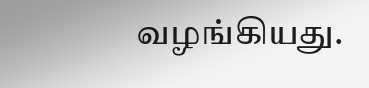வழங்கியது.